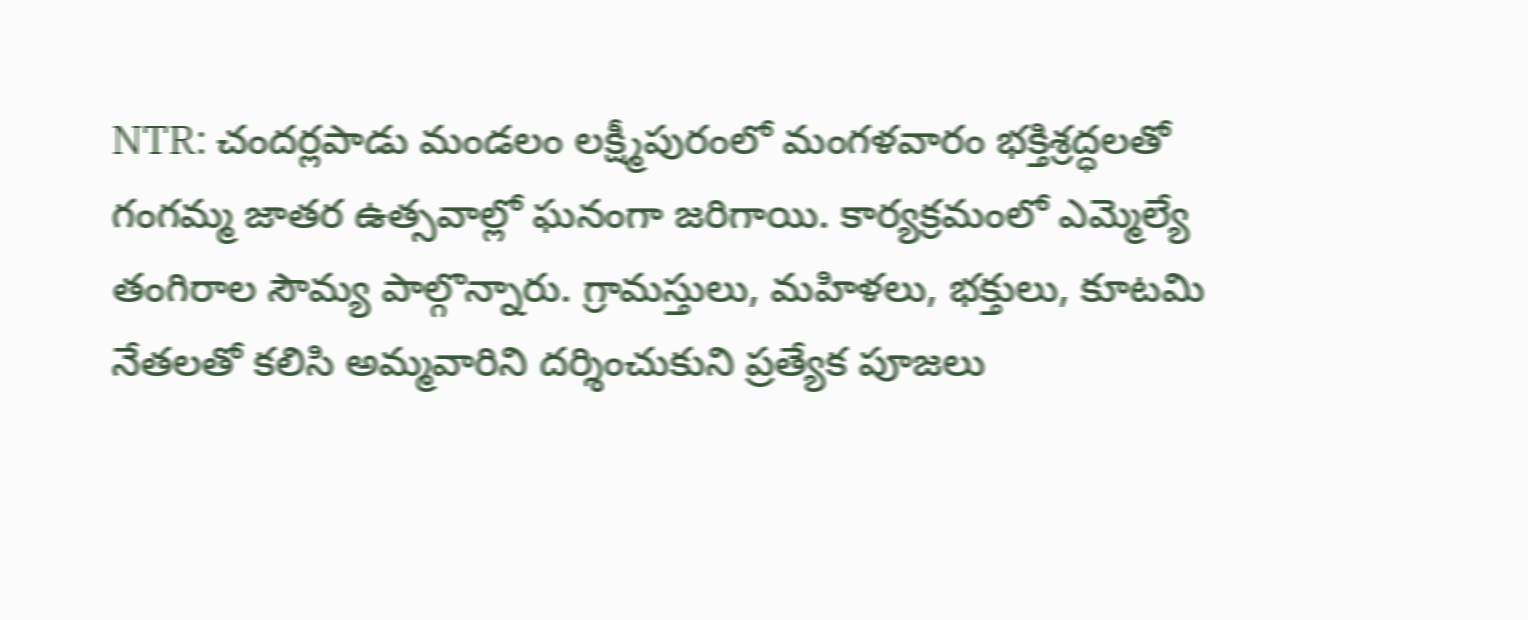NTR: చందర్లపాడు మండలం లక్ష్మీపురంలో మంగళవారం భక్తిశ్రద్ధలతో గంగమ్మ జాతర ఉత్సవాల్లో ఘనంగా జరిగాయి. కార్యక్రమంలో ఎమ్మెల్యే తంగిరాల సౌమ్య పాల్గొన్నారు. గ్రామస్తులు, మహిళలు, భక్తులు, కూటమి నేతలతో కలిసి అమ్మవారిని దర్శించుకుని ప్రత్యేక పూజలు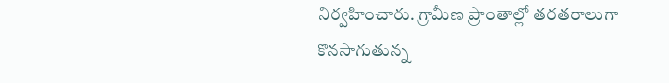నిర్వహించారు. గ్రామీణ ప్రాంతాల్లో తరతరాలుగా కొనసాగుతున్న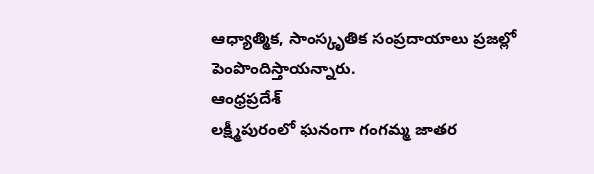ఆధ్యాత్మిక, సాంస్కృతిక సంప్రదాయాలు ప్రజల్లో పెంపొందిస్తాయన్నారు.
ఆంధ్రప్రదేశ్
లక్ష్మీపురంలో ఘనంగా గంగమ్మ జాతర